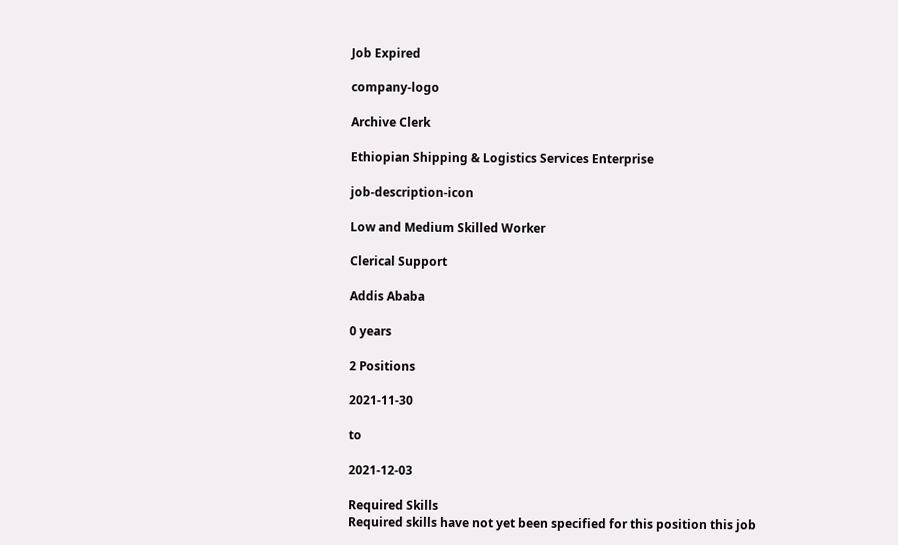Job Expired

company-logo

Archive Clerk

Ethiopian Shipping & Logistics Services Enterprise

job-description-icon

Low and Medium Skilled Worker

Clerical Support

Addis Ababa

0 years

2 Positions

2021-11-30

to

2021-12-03

Required Skills
Required skills have not yet been specified for this position this job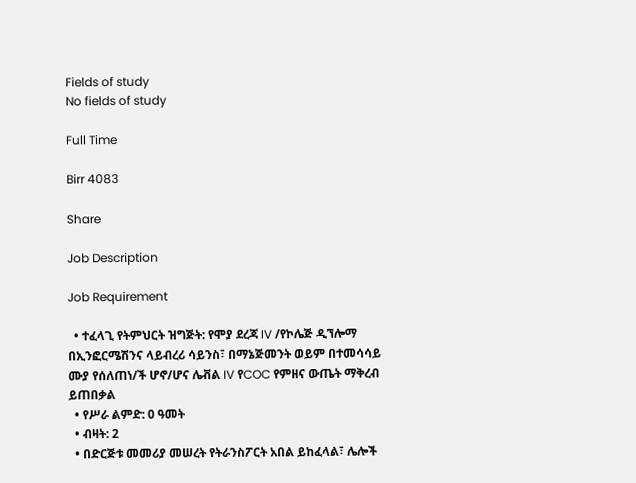Fields of study
No fields of study

Full Time

Birr 4083

Share

Job Description

Job Requirement

  • ተፈላጊ የትምህርት ዝግጅት: የሞያ ደረጃ IV /የኮሌጅ ዲኘሎማ በኢንፎርሜሽንና ላይብረሪ ሳይንስ፣ በማኔጅመንት ወይም በተመሳሳይ ሙያ የሰለጠነ/ች ሆኖ/ሆና ሌቭል IV የCOC የምዘና ውጤት ማቅረብ ይጠበቃል
  • የሥራ ልምድ: 0 ዓመት
  • ብዛት: 2
  • በድርጅቱ መመሪያ መሠረት የትራንስፖርት አበል ይከፈላል፣ ሌሎች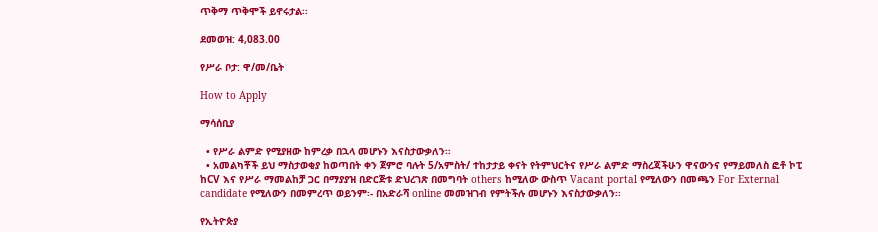ጥቅማ ጥቅሞች ይኖሩታል፡፡

ደመወዝ: 4,083.00

የሥራ ቦታ: ዋ/መ/ቤት

How to Apply

ማሳሰቢያ

  • የሥራ ልምድ የሚያዘው ከምረቃ በኋላ መሆኑን እናስታውቃለን፡፡
  • አመልካቾች ይህ ማስታወቂያ ከወጣበት ቀን ጀምሮ ባሉት 5/አምስት/ ተከታታይ ቀናት የትምህርትና የሥራ ልምድ ማስረጃችሁን ዋናውንና የማይመለስ ፎቶ ኮፒ ከCV እና የሥራ ማመልከቻ ጋር በማያያዝ በድርጅቱ ድህረገጽ በመግባት others ከሚለው ውስጥ Vacant portal የሚለውን በመጫን For External candidate የሚለውን በመምረጥ ወይንም፡- በአድራሻ online መመዝገብ የምትችሉ መሆኑን እናስታውቃለን፡፡

የኢትዮጵያ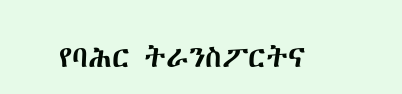የባሕር ትራንስፖርትና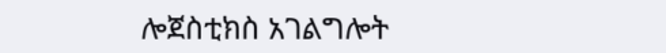ሎጀስቲክስ አገልግሎት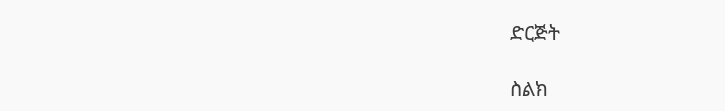ድርጅት

ስልክ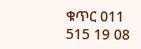ቁጥር 011 515 19 08